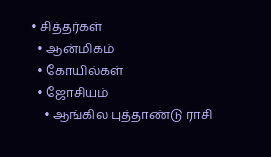• சித்தர்கள்
  • ஆன்மிகம்
  • கோயில்கள்
  • ஜோசியம்
    • ஆங்கில புத்தாண்டு ராசி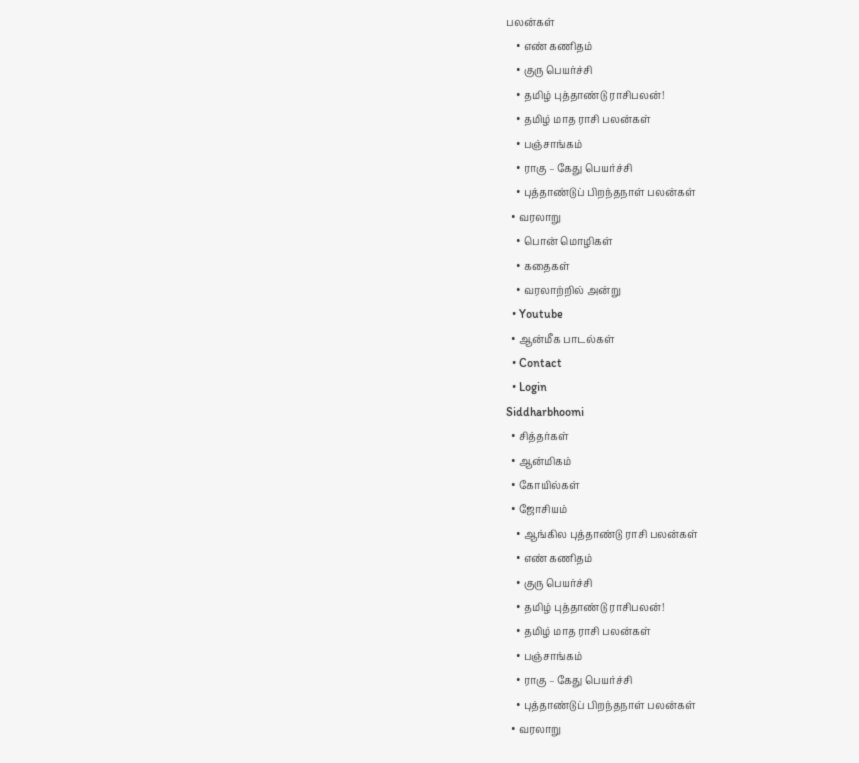பலன்கள்
    • எண் கணிதம்
    • குரு பெயர்ச்சி
    • தமிழ் புத்தாண்டு ராசிபலன்!
    • தமிழ் மாத ராசி பலன்கள்
    • பஞ்சாங்கம்
    • ராகு – கேது பெயர்ச்சி
    • புத்தாண்டுப் பிறந்தநாள் பலன்கள்
  • வரலாறு
    • பொன் மொழிகள்
    • கதைகள்
    • வரலாற்றில் அன்று
  • Youtube
  • ஆன்மீக பாடல்கள்
  • Contact
  • Login
Siddharbhoomi
  • சித்தர்கள்
  • ஆன்மிகம்
  • கோயில்கள்
  • ஜோசியம்
    • ஆங்கில புத்தாண்டு ராசி பலன்கள்
    • எண் கணிதம்
    • குரு பெயர்ச்சி
    • தமிழ் புத்தாண்டு ராசிபலன்!
    • தமிழ் மாத ராசி பலன்கள்
    • பஞ்சாங்கம்
    • ராகு – கேது பெயர்ச்சி
    • புத்தாண்டுப் பிறந்தநாள் பலன்கள்
  • வரலாறு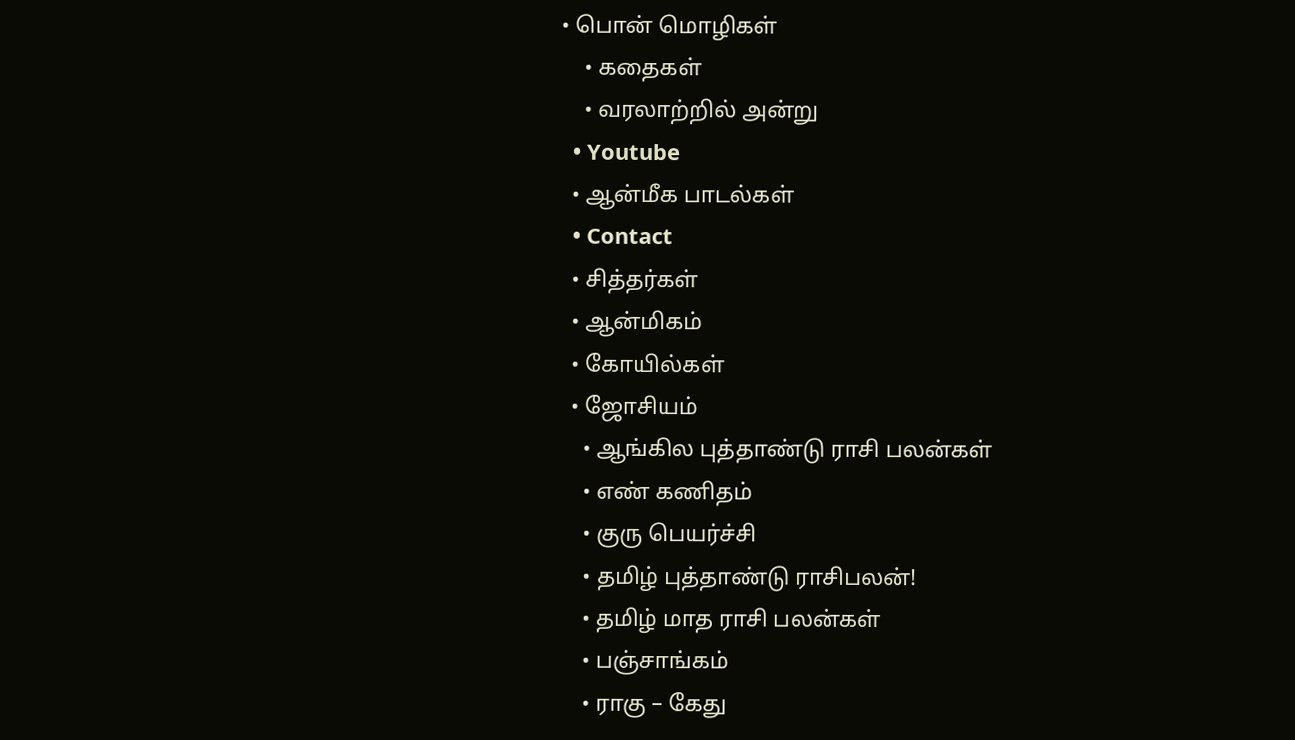• பொன் மொழிகள்
    • கதைகள்
    • வரலாற்றில் அன்று
  • Youtube
  • ஆன்மீக பாடல்கள்
  • Contact
  • சித்தர்கள்
  • ஆன்மிகம்
  • கோயில்கள்
  • ஜோசியம்
    • ஆங்கில புத்தாண்டு ராசி பலன்கள்
    • எண் கணிதம்
    • குரு பெயர்ச்சி
    • தமிழ் புத்தாண்டு ராசிபலன்!
    • தமிழ் மாத ராசி பலன்கள்
    • பஞ்சாங்கம்
    • ராகு – கேது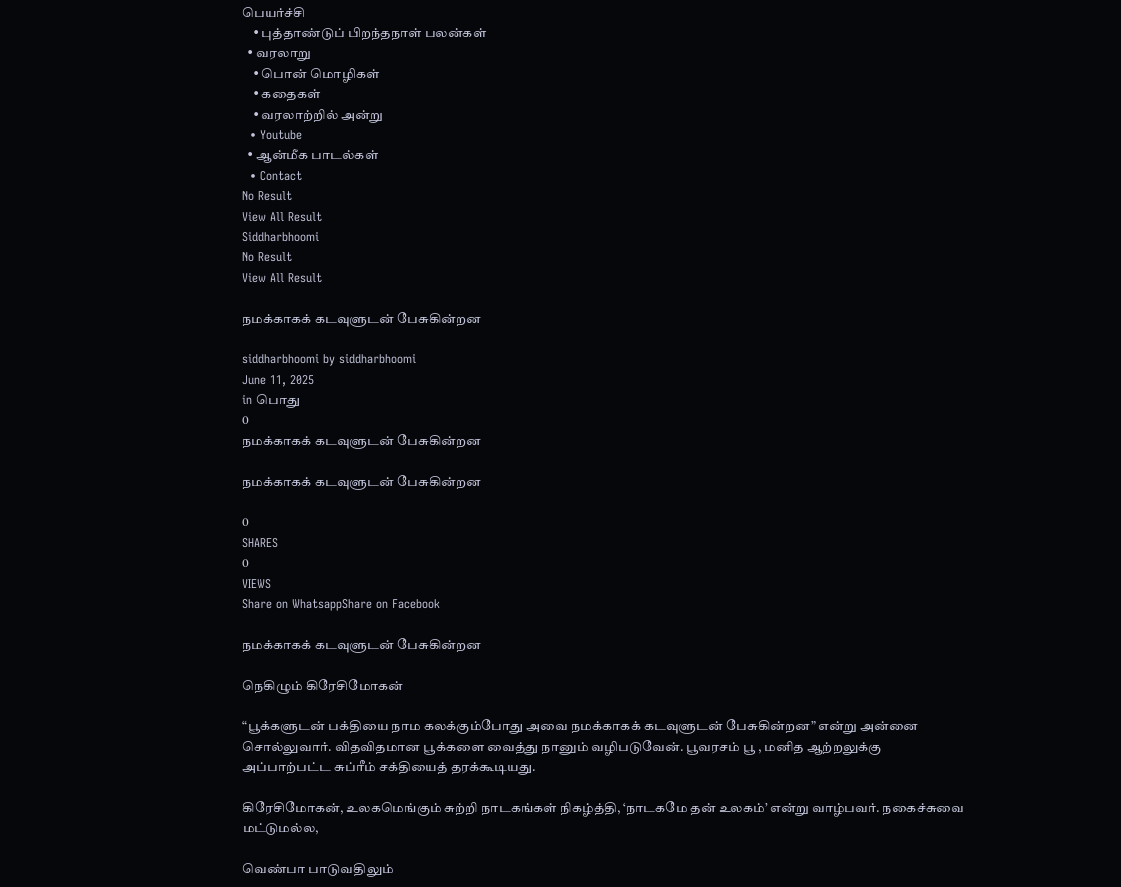பெயர்ச்சி
    • புத்தாண்டுப் பிறந்தநாள் பலன்கள்
  • வரலாறு
    • பொன் மொழிகள்
    • கதைகள்
    • வரலாற்றில் அன்று
  • Youtube
  • ஆன்மீக பாடல்கள்
  • Contact
No Result
View All Result
Siddharbhoomi
No Result
View All Result

நமக்காகக் கடவுளுடன் பேசுகின்றன

siddharbhoomi by siddharbhoomi
June 11, 2025
in பொது
0
நமக்காகக் கடவுளுடன் பேசுகின்றன

நமக்காகக் கடவுளுடன் பேசுகின்றன

0
SHARES
0
VIEWS
Share on WhatsappShare on Facebook

நமக்காகக் கடவுளுடன் பேசுகின்றன

நெகிழும் கிரேசிமோகன்

“பூக்களுடன் பக்தியை நாம கலக்கும்போது அவை நமக்காகக் கடவுளுடன் பேசுகின்றன” என்று அன்னை சொல்லுவார். விதவிதமான பூக்களை வைத்து நானும் வழிபடுவேன். பூவரசம் பூ , மனித ஆற்றலுக்கு அப்பாற்பட்ட சுப்ரீம் சக்தியைத் தரக்கூடியது.

கிரேசிமோகன், உலகமெங்கும் சுற்றி நாடகங்கள் நிகழ்த்தி, ‘நாடகமே தன் உலகம்’ என்று வாழ்பவர். நகைச்சுவை மட்டுமல்ல,

வெண்பா பாடுவதிலும்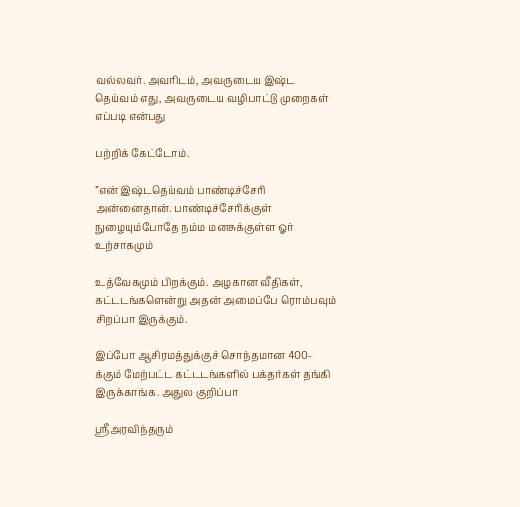வல்லவர். அவரிடம், அவருடைய இஷ்ட தெய்வம் எது, அவருடைய வழிபாட்டு முறைகள் எப்படி என்பது

பற்றிக் கேட்டோம்.

”என் இஷ்டதெய்வம் பாண்டிச்சேரி அன்னைதான். பாண்டிச்சேரிக்குள் நுழையும்போதே நம்ம மனசுக்குள்ள ஓர் உற்சாகமும்

உத்வேகமும் பிறக்கும். அழகான வீதிகள், கட்டடங்களென்று அதன் அமைப்பே ரொம்பவும் சிறப்பா இருக்கும்.

இப்போ ஆசிரமத்துக்குச் சொந்தமான 400-க்கும் மேற்பட்ட கட்டடங்களில் பக்தர்கள் தங்கி இருக்காங்க. அதுல குறிப்பா

ஸ்ரீஅரவிந்தரும்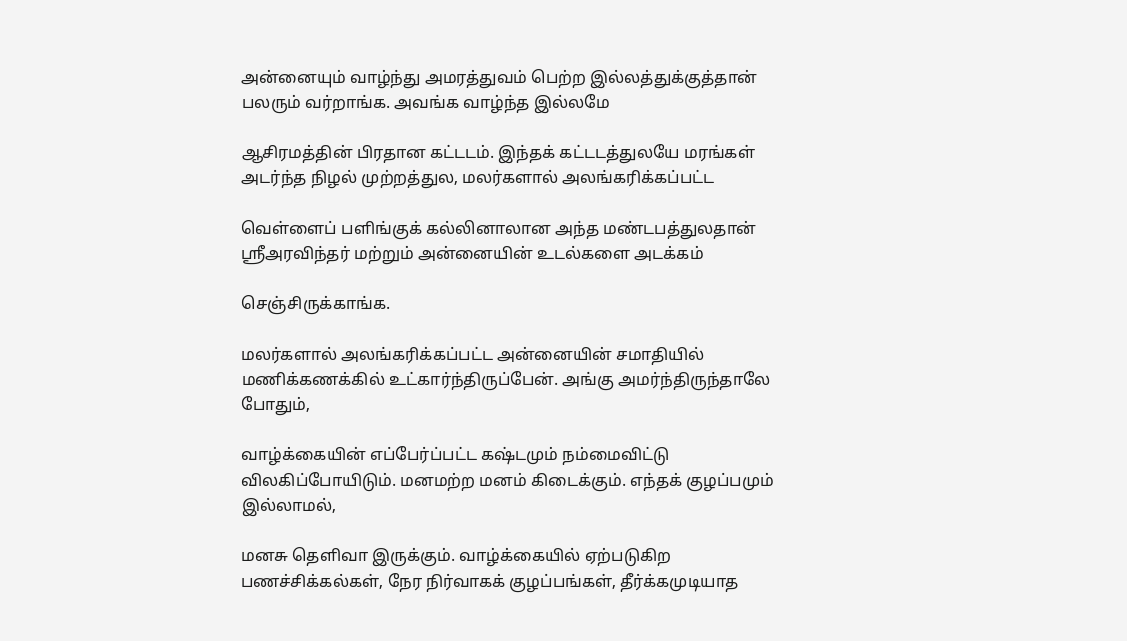அன்னையும் வாழ்ந்து அமரத்துவம் பெற்ற இல்லத்துக்குத்தான் பலரும் வர்றாங்க. அவங்க வாழ்ந்த இல்லமே

ஆசிரமத்தின் பிரதான கட்டடம். இந்தக் கட்டடத்துலயே மரங்கள் அடர்ந்த நிழல் முற்றத்துல, மலர்களால் அலங்கரிக்கப்பட்ட

வெள்ளைப் பளிங்குக் கல்லினாலான அந்த மண்டபத்துலதான் ஸ்ரீஅரவிந்தர் மற்றும் அன்னையின் உடல்களை அடக்கம்

செஞ்சிருக்காங்க.

மலர்களால் அலங்கரிக்கப்பட்ட அன்னையின் சமாதியில் மணிக்கணக்கில் உட்கார்ந்திருப்பேன். அங்கு அமர்ந்திருந்தாலே போதும்,

வாழ்க்கையின் எப்பேர்ப்பட்ட கஷ்டமும் நம்மைவிட்டு விலகிப்போயிடும். மனமற்ற மனம் கிடைக்கும். எந்தக் குழப்பமும் இல்லாமல்,

மனசு தெளிவா இருக்கும். வாழ்க்கையில் ஏற்படுகிற பணச்சிக்கல்கள், நேர நிர்வாகக் குழப்பங்கள், தீர்க்கமுடியாத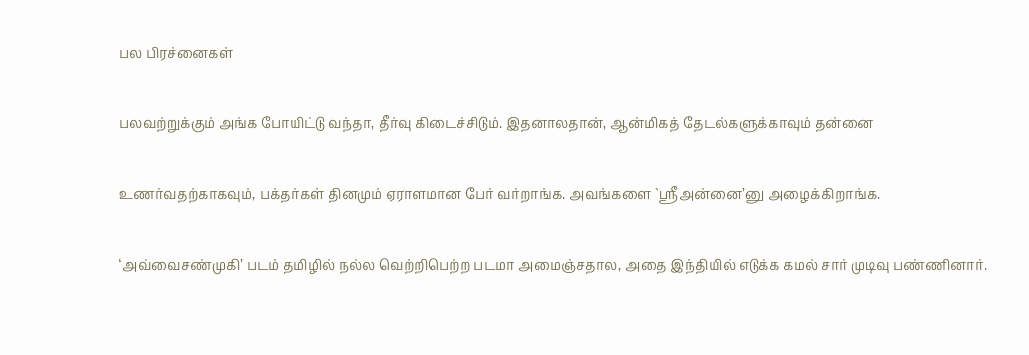பல பிரச்னைகள்

பலவற்றுக்கும் அங்க போயிட்டு வந்தா, தீர்வு கிடைச்சிடும். இதனாலதான், ஆன்மிகத் தேடல்களுக்காவும் தன்னை

உணர்வதற்காகவும், பக்தர்கள் தினமும் ஏராளமான பேர் வர்றாங்க. அவங்களை `ஸ்ரீஅன்னை’னு அழைக்கிறாங்க.

‘அவ்வைசண்முகி’ படம் தமிழில் நல்ல வெற்றிபெற்ற படமா அமைஞ்சதால, அதை இந்தியில் எடுக்க கமல் சார் முடிவு பண்ணினார்.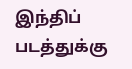இந்திப் படத்துக்கு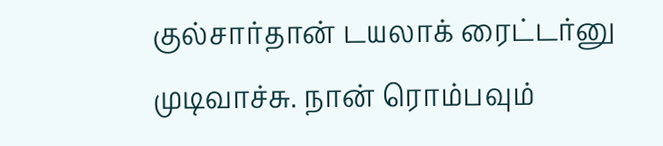குல்சார்தான் டயலாக் ரைட்டர்னு முடிவாச்சு. நான் ரொம்பவும்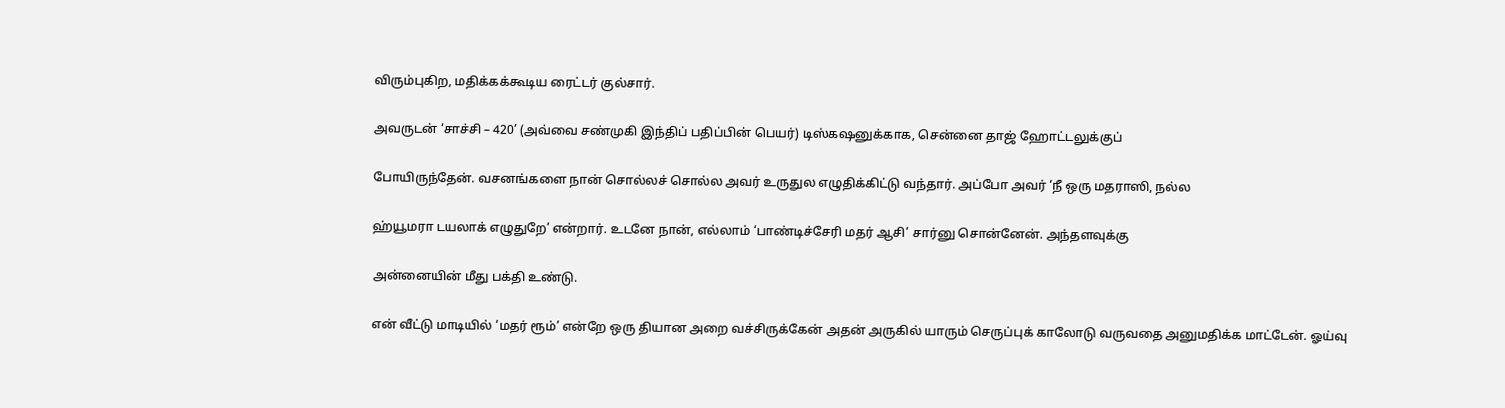விரும்புகிற, மதிக்கக்கூடிய ரைட்டர் குல்சார்.

அவருடன் ‘சாச்சி – 420’ (அவ்வை சண்முகி இந்திப் பதிப்பின் பெயர்) டிஸ்கஷனுக்காக, சென்னை தாஜ் ஹோட்டலுக்குப்

போயிருந்தேன். வசனங்களை நான் சொல்லச் சொல்ல அவர் உருதுல எழுதிக்கிட்டு வந்தார். அப்போ அவர் ‘நீ ஒரு மதராஸி, நல்ல

ஹ்யூமரா டயலாக் எழுதுறே’ என்றார். உடனே நான், எல்லாம் ‘பாண்டிச்சேரி மதர் ஆசி’ சார்னு சொன்னேன். அந்தளவுக்கு

அன்னையின் மீது பக்தி உண்டு.

என் வீட்டு மாடியில் ‘மதர் ரூம்’ என்றே ஒரு தியான அறை வச்சிருக்கேன் அதன் அருகில் யாரும் செருப்புக் காலோடு வருவதை அனுமதிக்க மாட்டேன். ஓய்வு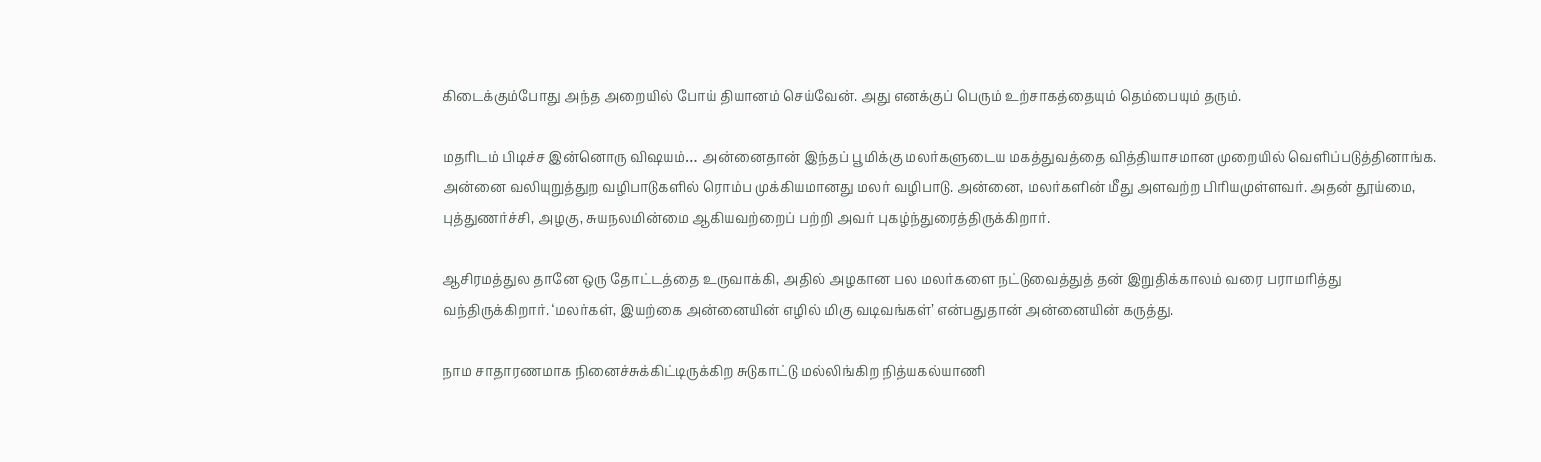கிடைக்கும்போது அந்த அறையில் போய் தியானம் செய்வேன். அது எனக்குப் பெரும் உற்சாகத்தையும் தெம்பையும் தரும்.

மதரிடம் பிடிச்ச இன்னொரு விஷயம்… அன்னைதான் இந்தப் பூமிக்கு மலர்களுடைய மகத்துவத்தை வித்தியாசமான முறையில் வெளிப்படுத்தினாங்க. அன்னை வலியுறுத்துற வழிபாடுகளில் ரொம்ப முக்கியமானது மலர் வழிபாடு. அன்னை, மலர்களின் மீது அளவற்ற பிரியமுள்ளவர். அதன் தூய்மை, புத்துணர்ச்சி, அழகு, சுயநலமின்மை ஆகியவற்றைப் பற்றி அவர் புகழ்ந்துரைத்திருக்கிறார்.

ஆசிரமத்துல தானே ஒரு தோட்டத்தை உருவாக்கி, அதில் அழகான பல மலர்களை நட்டுவைத்துத் தன் இறுதிக்காலம் வரை பராமரித்து வந்திருக்கிறார். ‘மலர்கள், இயற்கை அன்னையின் எழில் மிகு வடிவங்கள்’ என்பதுதான் அன்னையின் கருத்து.

நாம சாதாரணமாக நினைச்சுக்கிட்டிருக்கிற சுடுகாட்டு மல்லிங்கிற நித்யகல்யாணி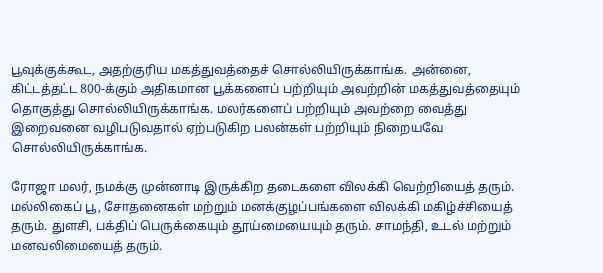பூவுக்குக்கூட, அதற்குரிய மகத்துவத்தைச் சொல்லியிருக்காங்க. அன்னை, கிட்டத்தட்ட 800-க்கும் அதிகமான பூக்களைப் பற்றியும் அவற்றின் மகத்துவத்தையும் தொகுத்து சொல்லியிருக்காங்க. மலர்களைப் பற்றியும் அவற்றை வைத்து இறைவனை வழிபடுவதால் ஏற்படுகிற பலன்கள் பற்றியும் நிறையவே சொல்லியிருக்காங்க.

ரோஜா மலர், நமக்கு முன்னாடி இருக்கிற தடைகளை விலக்கி வெற்றியைத் தரும். மல்லிகைப் பூ, சோதனைகள் மற்றும் மனக்குழப்பங்களை விலக்கி மகிழ்ச்சியைத் தரும். துளசி, பக்திப் பெருக்கையும் தூய்மையையும் தரும். சாமந்தி, உடல் மற்றும் மனவலிமையைத் தரும்.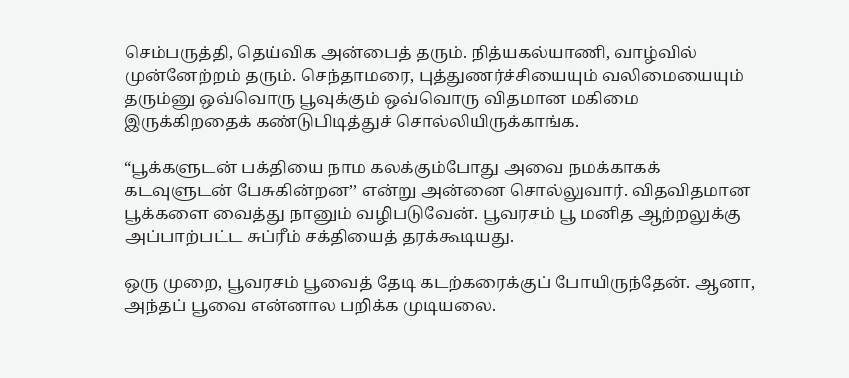செம்பருத்தி, தெய்விக அன்பைத் தரும். நித்யகல்யாணி, வாழ்வில் முன்னேற்றம் தரும். செந்தாமரை, புத்துணர்ச்சியையும் வலிமையையும் தரும்னு ஒவ்வொரு பூவுக்கும் ஒவ்வொரு விதமான மகிமை இருக்கிறதைக் கண்டுபிடித்துச் சொல்லியிருக்காங்க.

“பூக்களுடன் பக்தியை நாம கலக்கும்போது அவை நமக்காகக் கடவுளுடன் பேசுகின்றன’’ என்று அன்னை சொல்லுவார். விதவிதமான பூக்களை வைத்து நானும் வழிபடுவேன். பூவரசம் பூ மனித ஆற்றலுக்கு அப்பாற்பட்ட சுப்ரீம் சக்தியைத் தரக்கூடியது.

ஒரு முறை, பூவரசம் பூவைத் தேடி கடற்கரைக்குப் போயிருந்தேன். ஆனா, அந்தப் பூவை என்னால பறிக்க முடியலை.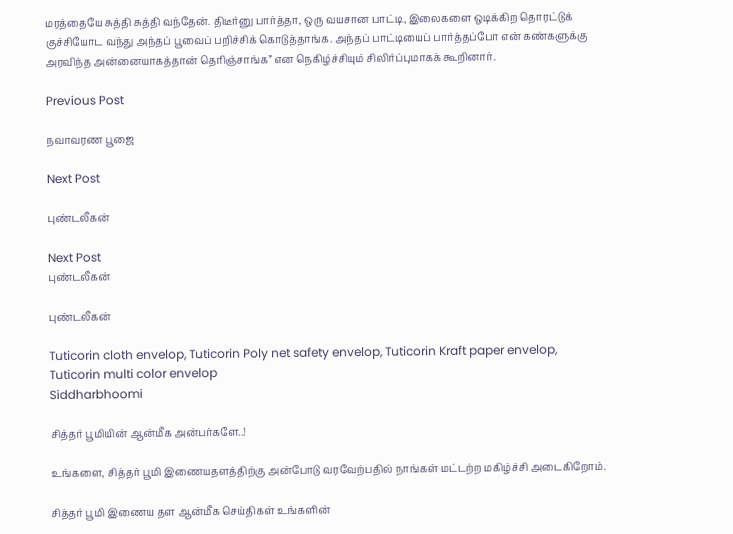மரத்தையே சுத்தி சுத்தி வந்தேன். திடீர்னு பார்த்தா, ஒரு வயசான பாட்டி, இலைகளை ஒடிக்கிற தொரட்டுக் குச்சியோட வந்து அந்தப் பூவைப் பறிச்சிக் கொடுத்தாங்க. அந்தப் பாட்டியைப் பார்த்தப்போ என் கண்களுக்கு அரவிந்த அன்னையாகத்தான் தெரிஞ்சாங்க” என நெகிழ்ச்சியும் சிலிர்ப்புமாகக் கூறினார்.

Previous Post

நவாவரண பூஜை

Next Post

புண்டலீகன்

Next Post
புண்டலீகன்

புண்டலீகன்

Tuticorin cloth envelop, Tuticorin Poly net safety envelop, Tuticorin Kraft paper envelop, Tuticorin multi color envelop
Siddharbhoomi

சித்தர் பூமியின் ஆன்மீக அன்பர்களே..!

உங்களை, சித்தர் பூமி இணையதளத்திற்கு அன்போடு வரவேற்பதில் நாங்கள் மட்டற்ற மகிழ்ச்சி அடைகிறோம்.

சித்தர் பூமி இணைய தள ஆன்மீக செய்திகள் உங்களின்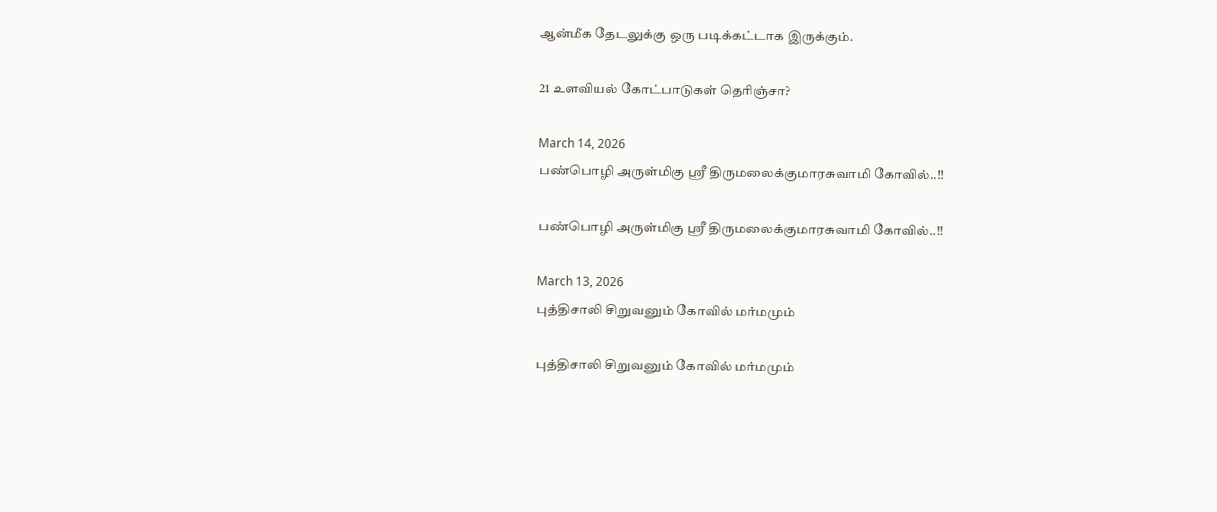ஆன்மீக தேடலுக்கு ஒரு படிக்கட்டாக இருக்கும்.

21 உளவியல் கோட்பாடுகள் தெரிஞ்சா?

March 14, 2026
பண்பொழி அருள்மிகு ஸ்ரீ திருமலைக்குமாரசுவாமி கோவில்..!!

பண்பொழி அருள்மிகு ஸ்ரீ திருமலைக்குமாரசுவாமி கோவில்..!!

March 13, 2026
புத்திசாலி சிறுவனும் கோவில் மர்மமும்

புத்திசாலி சிறுவனும் கோவில் மர்மமும்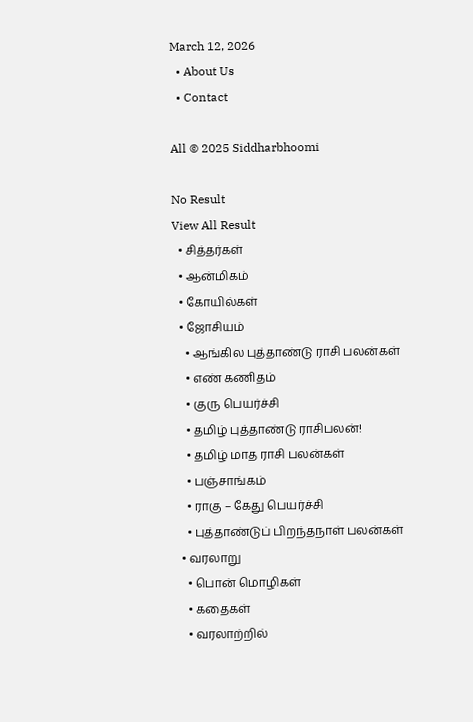March 12, 2026
  • About Us
  • Contact

All © 2025 Siddharbhoomi

No Result
View All Result
  • சித்தர்கள்
  • ஆன்மிகம்
  • கோயில்கள்
  • ஜோசியம்
    • ஆங்கில புத்தாண்டு ராசி பலன்கள்
    • எண் கணிதம்
    • குரு பெயர்ச்சி
    • தமிழ் புத்தாண்டு ராசிபலன்!
    • தமிழ் மாத ராசி பலன்கள்
    • பஞ்சாங்கம்
    • ராகு – கேது பெயர்ச்சி
    • புத்தாண்டுப் பிறந்தநாள் பலன்கள்
  • வரலாறு
    • பொன் மொழிகள்
    • கதைகள்
    • வரலாற்றில்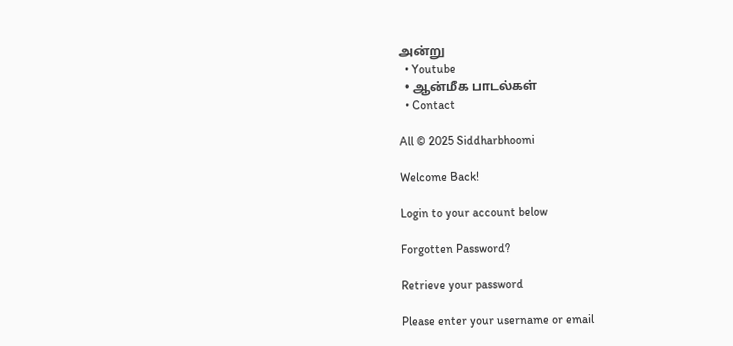அன்று
  • Youtube
  • ஆன்மீக பாடல்கள்
  • Contact

All © 2025 Siddharbhoomi

Welcome Back!

Login to your account below

Forgotten Password?

Retrieve your password

Please enter your username or email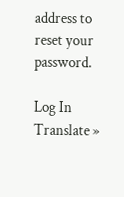address to reset your password.

Log In
Translate »